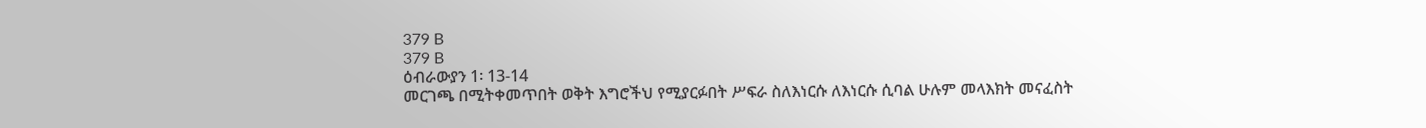379 B
379 B
ዕብራውያን 1፡ 13-14
መርገጫ በሚትቀመጥበት ወቅት እግሮችህ የሚያርፉበት ሥፍራ ስለእነርሱ ለእነርሱ ሲባል ሁሉም መላእክት መናፈስት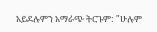አይደሉምን አማራጭ ትርጉም: "ሁሉም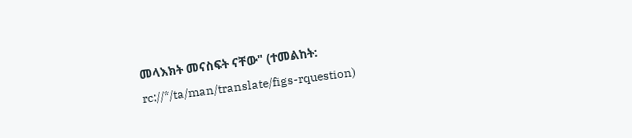መላእክት መናስፍት ናቸው" (ተመልከት: rc://*/ta/man/translate/figs-rquestion)